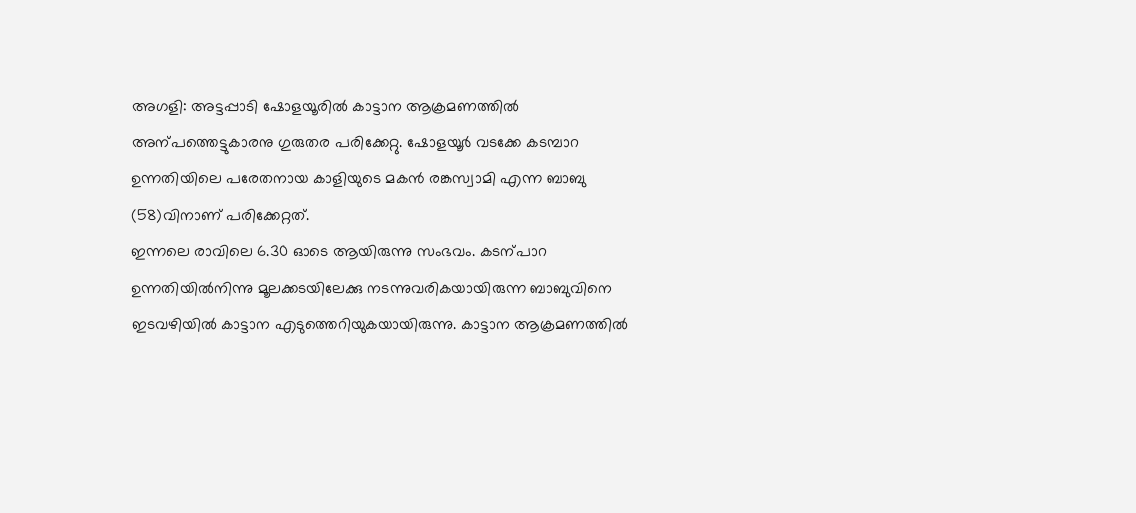അഗളി: അട്ടപ്പാടി ഷോളയൂരിൽ കാട്ടാന ആക്രമണത്തിൽ അന്പത്തെട്ടുകാരനു ഗുരുതര പരിക്കേറ്റു. ഷോളയൂർ വടക്കേ കടമ്പാറ ഉന്നതിയിലെ പരേതനായ കാളിയുടെ മകൻ രങ്കസ്വാമി എന്ന ബാബു (58)വിനാണ് പരിക്കേറ്റത്.
ഇന്നലെ രാവിലെ 6.30 ഓടെ ആയിരുന്നു സംഭവം. കടന്പാറ ഉന്നതിയിൽനിന്നു മൂലക്കടയിലേക്കു നടന്നുവരികയായിരുന്ന ബാബുവിനെ ഇടവഴിയിൽ കാട്ടാന എടുത്തെറിയുകയായിരുന്നു. കാട്ടാന ആക്രമണത്തിൽ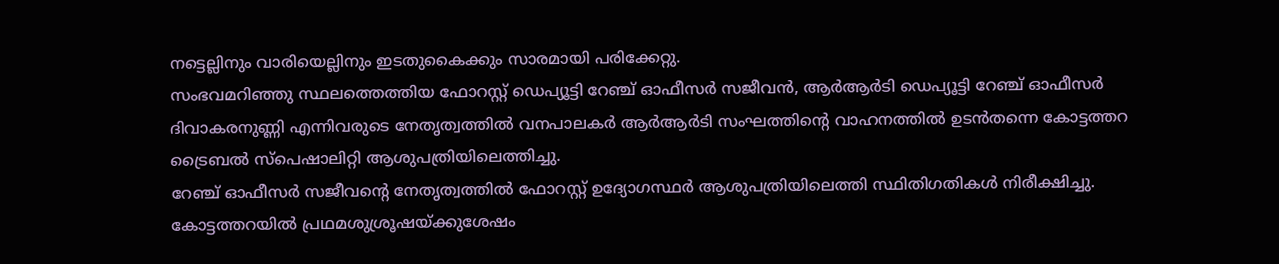നട്ടെല്ലിനും വാരിയെല്ലിനും ഇടതുകൈക്കും സാരമായി പരിക്കേറ്റു.
സംഭവമറിഞ്ഞു സ്ഥലത്തെത്തിയ ഫോറസ്റ്റ് ഡെപ്യൂട്ടി റേഞ്ച് ഓഫീസർ സജീവൻ, ആർആർടി ഡെപ്യൂട്ടി റേഞ്ച് ഓഫീസർ ദിവാകരനുണ്ണി എന്നിവരുടെ നേതൃത്വത്തിൽ വനപാലകർ ആർആർടി സംഘത്തിന്റെ വാഹനത്തിൽ ഉടൻതന്നെ കോട്ടത്തറ ട്രൈബൽ സ്പെഷാലിറ്റി ആശുപത്രിയിലെത്തിച്ചു.
റേഞ്ച് ഓഫീസർ സജീവന്റെ നേതൃത്വത്തിൽ ഫോറസ്റ്റ് ഉദ്യോഗസ്ഥർ ആശുപത്രിയിലെത്തി സ്ഥിതിഗതികൾ നിരീക്ഷിച്ചു. കോട്ടത്തറയിൽ പ്രഥമശുശ്രൂഷയ്ക്കുശേഷം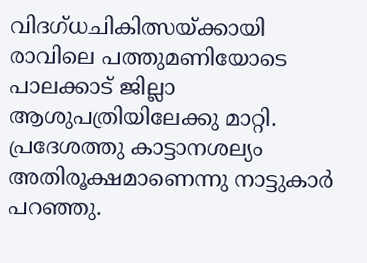വിദഗ്ധചികിത്സയ്ക്കായി രാവിലെ പത്തുമണിയോടെ പാലക്കാട് ജില്ലാ ആശുപത്രിയിലേക്കു മാറ്റി. പ്രദേശത്തു കാട്ടാനശല്യം അതിരൂക്ഷമാണെന്നു നാട്ടുകാർ പറഞ്ഞു.